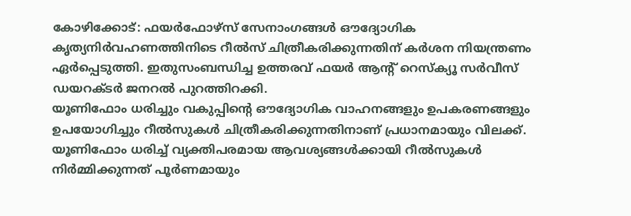കോഴിക്കോട്: ഫയർഫോഴ്സ് സേനാംഗങ്ങൾ ഔദ്യോഗിക കൃത്യനിർവഹണത്തിനിടെ റീൽസ് ചിത്രീകരിക്കുന്നതിന് കർശന നിയന്ത്രണം ഏർപ്പെടുത്തി. ഇതുസംബന്ധിച്ച ഉത്തരവ് ഫയർ ആന്റ് റെസ്ക്യൂ സർവീസ് ഡയറക്ടർ ജനറൽ പുറത്തിറക്കി.
യൂണിഫോം ധരിച്ചും വകുപ്പിന്റെ ഔദ്യോഗിക വാഹനങ്ങളും ഉപകരണങ്ങളും ഉപയോഗിച്ചും റീൽസുകൾ ചിത്രീകരിക്കുന്നതിനാണ് പ്രധാനമായും വിലക്ക്. യൂണിഫോം ധരിച്ച് വ്യക്തിപരമായ ആവശ്യങ്ങൾക്കായി റീൽസുകൾ നിർമ്മിക്കുന്നത് പൂർണമായും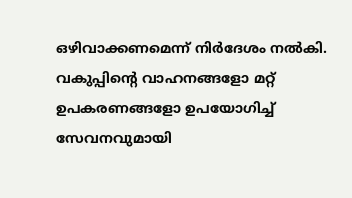ഒഴിവാക്കണമെന്ന് നിർദേശം നൽകി.
വകുപ്പിന്റെ വാഹനങ്ങളോ മറ്റ് ഉപകരണങ്ങളോ ഉപയോഗിച്ച് സേവനവുമായി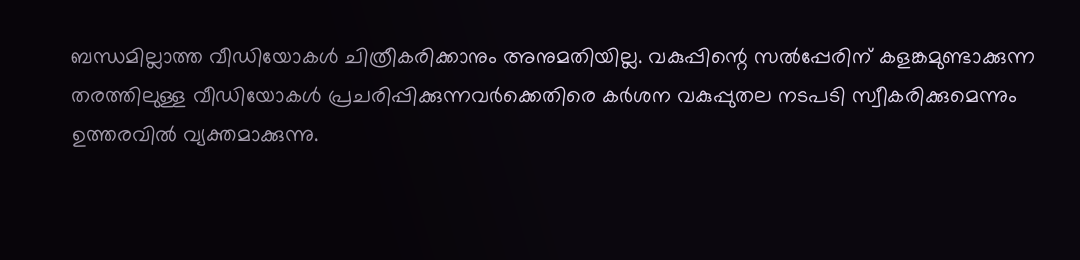ബന്ധമില്ലാത്ത വീഡിയോകൾ ചിത്രീകരിക്കാനും അനുമതിയില്ല. വകുപ്പിന്റെ സൽപ്പേരിന് കളങ്കമുണ്ടാക്കുന്ന തരത്തിലുള്ള വീഡിയോകൾ പ്രചരിപ്പിക്കുന്നവർക്കെതിരെ കർശന വകുപ്പുതല നടപടി സ്വീകരിക്കുമെന്നും ഉത്തരവിൽ വ്യക്തമാക്കുന്നു.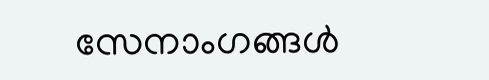സേനാംഗങ്ങൾ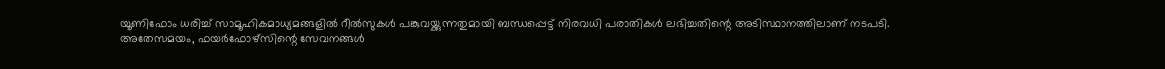യൂണിഫോം ധരിച്ച് സാമൂഹികമാധ്യമങ്ങളിൽ റീൽസുകൾ പങ്കുവയ്ക്കുന്നതുമായി ബന്ധപ്പെട്ട് നിരവധി പരാതികൾ ലഭിച്ചതിന്റെ അടിസ്ഥാനത്തിലാണ് നടപടി.
അതേസമയം, ഫയർഫോഴ്സിന്റെ സേവനങ്ങൾ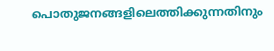പൊതുജനങ്ങളിലെത്തിക്കുന്നതിനും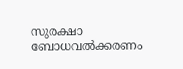സുരക്ഷാ ബോധവൽക്കരണം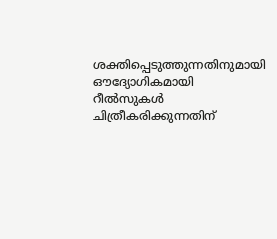ശക്തിപ്പെടുത്തുന്നതിനുമായി ഔദ്യോഗികമായി റീൽസുകൾ ചിത്രീകരിക്കുന്നതിന്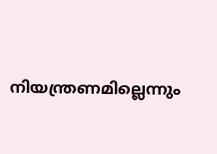നിയന്ത്രണമില്ലെന്നും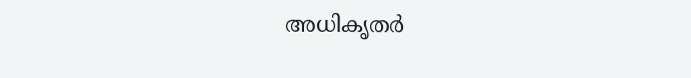അധികൃതർ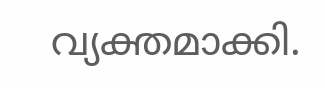വ്യക്തമാക്കി.